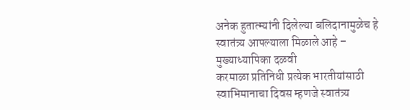अनेक हुतात्म्यांनी दिलेल्या बलिदानामुळेच हे स्वातंत्र्य आपल्याला मिळाले आहे – मुख्याध्यापिका दळवी
करमाळा प्रतिनिधी प्रत्येक भारतीयांसाठी स्वाभिमानाचा दिवस म्हणजे स्वातंत्र्य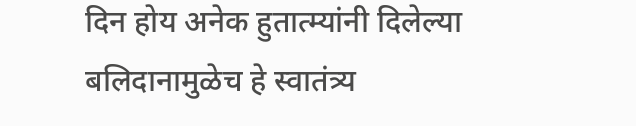दिन होय अनेक हुतात्म्यांनी दिलेल्या बलिदानामुळेच हे स्वातंत्र्य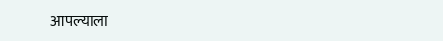आपल्याला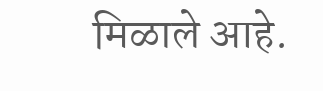मिळाले आहे.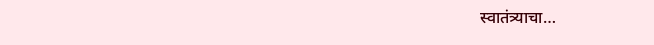स्वातंत्र्याचा…